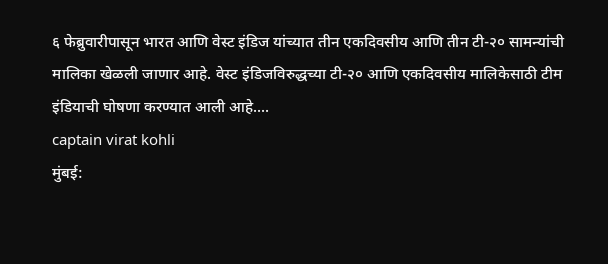६ फेब्रुवारीपासून भारत आणि वेस्ट इंडिज यांच्यात तीन एकदिवसीय आणि तीन टी-२० सामन्यांची मालिका खेळली जाणार आहे. वेस्ट इंडिजविरुद्धच्या टी-२० आणि एकदिवसीय मालिकेसाठी टीम इंडियाची घोषणा करण्यात आली आहे....
captain virat kohli
मुंबई: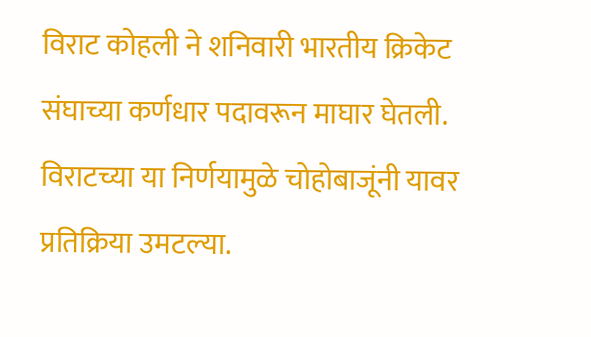विराट कोहली ने शनिवारी भारतीय क्रिकेट संघाच्या कर्णधार पदावरून माघार घेतली. विराटच्या या निर्णयामुळे चोहोबाजूंनी यावर प्रतिक्रिया उमटल्या.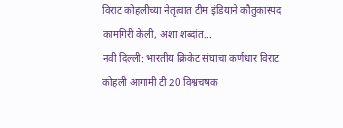विराट कोहलीच्या नेतृत्वात टीम इंडियाने कौतुकास्पद कामगिरी केली, अशा शब्दांत...
नवी दिल्ली: भारतीय क्रिकेट संघाचा कर्णधार विराट कोहली आगामी टी 20 विश्वचषक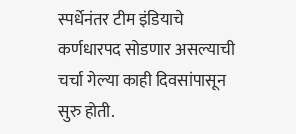स्पर्धेनंतर टीम इंडियाचे कर्णधारपद सोडणार असल्याची चर्चा गेल्या काही दिवसांपासून सुरु होती.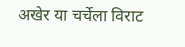अखेर या चर्चेला विराट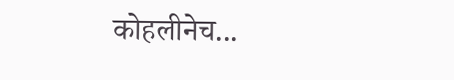कोहलीनेच...